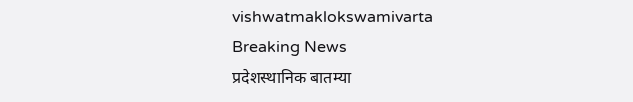vishwatmaklokswamivarta
Breaking News
प्रदेशस्थानिक बातम्या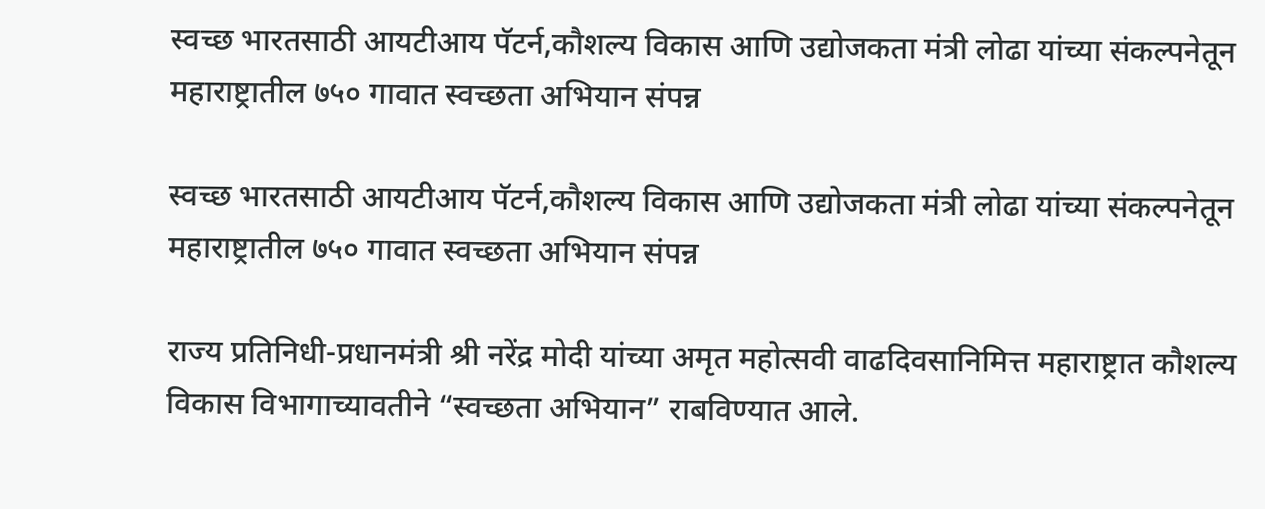स्वच्छ भारतसाठी आयटीआय पॅटर्न,कौशल्य विकास आणि उद्योजकता मंत्री लोढा यांच्या संकल्पनेतून महाराष्ट्रातील ७५० गावात स्वच्छता अभियान संपन्न

स्वच्छ भारतसाठी आयटीआय पॅटर्न,कौशल्य विकास आणि उद्योजकता मंत्री लोढा यांच्या संकल्पनेतून महाराष्ट्रातील ७५० गावात स्वच्छता अभियान संपन्न

राज्य प्रतिनिधी-प्रधानमंत्री श्री नरेंद्र मोदी यांच्या अमृत महोत्सवी वाढदिवसानिमित्त महाराष्ट्रात कौशल्य विकास विभागाच्यावतीने “स्वच्छता अभियान” राबविण्यात आले.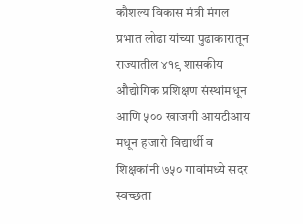कौशल्य विकास मंत्री मंगल प्रभात लोढा यांच्या पुढाकारातून राज्यातील ४१९ शासकीय औद्योगिक प्रशिक्षण संस्थांमधून आणि ५०० खाजगी आयटीआय मधून हजारो विद्यार्थी व शिक्षकांनी ७५० गावांमध्ये सदर स्वच्छता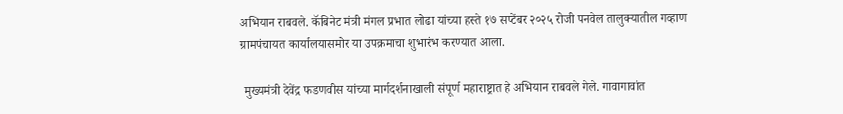अभियान राबवले. कॅबिनेट मंत्री मंगल प्रभात लोढा यांच्या हस्ते १७ सप्टेंबर २०२५ रोजी पनवेल तालुक्यातील गव्हाण ग्रामपंचायत कार्यालयासमोर या उपक्रमाचा शुभारंभ करण्यात आला.

 मुख्यमंत्री देवेंद्र फडणवीस यांच्या मार्गदर्शनाखाली संपूर्ण महाराष्ट्रात हे अभियान राबवले गेले. गावागावांत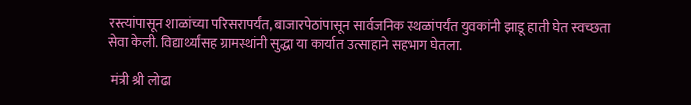रस्त्यांपासून शाळांच्या परिसरापर्यंत, बाजारपेठांपासून सार्वजनिक स्थळांपर्यंत युवकांनी झाडू हाती घेत स्वच्छता सेवा केली. विद्यार्थ्यांसह ग्रामस्थांनी सुद्धा या कार्यात उत्साहाने सहभाग घेतला.

 मंत्री श्री लोढा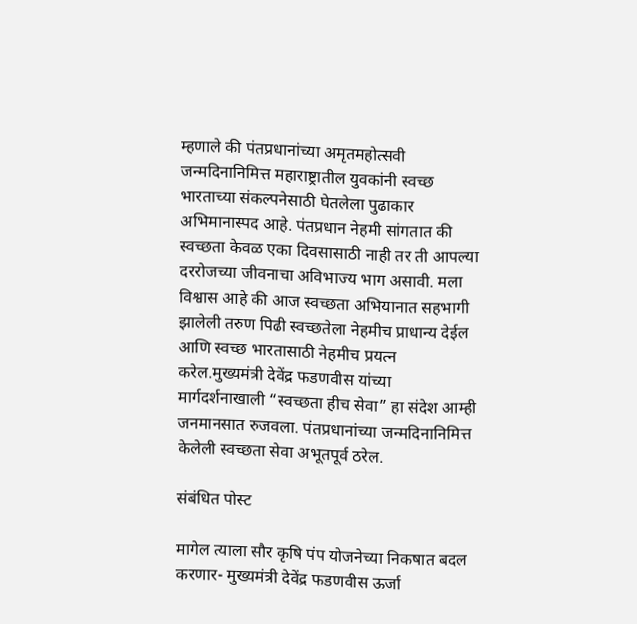म्हणाले की पंतप्रधानांच्या अमृतमहोत्सवी जन्मदिनानिमित्त महाराष्ट्रातील युवकांनी स्वच्छ भारताच्या संकल्पनेसाठी घेतलेला पुढाकार अभिमानास्पद आहे. पंतप्रधान नेहमी सांगतात की स्वच्छता केवळ एका दिवसासाठी नाही तर ती आपल्या दररोजच्या जीवनाचा अविभाज्य भाग असावी. मला विश्वास आहे की आज स्वच्छता अभियानात सहभागी झालेली तरुण पिढी स्वच्छतेला नेहमीच प्राधान्य देईल आणि स्वच्छ भारतासाठी नेहमीच प्रयत्न करेल.मुख्यमंत्री देवेंद्र फडणवीस यांच्या मार्गदर्शनाखाली “स्वच्छता हीच सेवा” हा संदेश आम्ही जनमानसात रुजवला. पंतप्रधानांच्या जन्मदिनानिमित्त केलेली स्वच्छता सेवा अभूतपूर्व ठरेल.

संबंधित पोस्ट

मागेल त्याला सौर कृषि पंप योजनेच्या निकषात बदल करणार- मुख्यमंत्री देवेंद्र फडणवीस ऊर्जा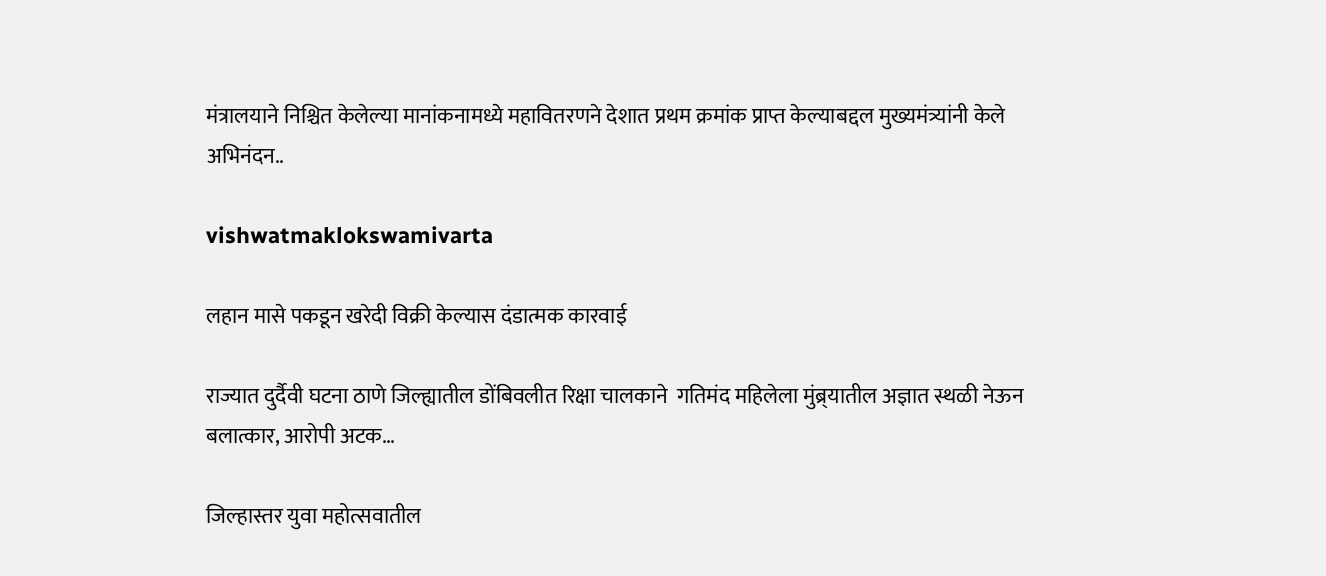मंत्रालयाने निश्चित केलेल्या मानांकनामध्ये महावितरणने देशात प्रथम क्रमांक प्राप्त केल्याबद्दल मुख्यमंत्र्यांनी केले अभिनंदन..

vishwatmaklokswamivarta

लहान मासे पकडून खरेदी विक्री केल्यास दंडात्मक कारवाई

राज्यात दुर्दैवी घटना ठाणे जिल्ह्यातील डोंबिवलीत रिक्षा चालकाने  गतिमंद महिलेला मुंब्र्यातील अज्ञात स्थळी नेऊन बलात्कार, आरोपी अटक…

जिल्हास्तर युवा महोत्सवातील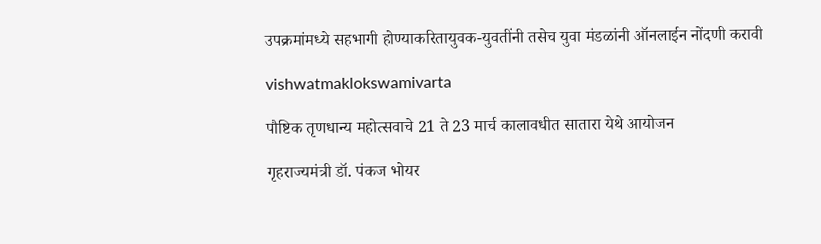उपक्रमांमध्ये सहभागी होण्याकरितायुवक-युवतींनी तसेच युवा मंडळांनी ऑनलाईन नोंदणी करावी

vishwatmaklokswamivarta

पौष्टिक तृणधान्य महोत्सवाचे 21 ते 23 मार्च कालावधीत सातारा येथे आयोजन

गृहराज्यमंत्री डॉ. पंकज भोयर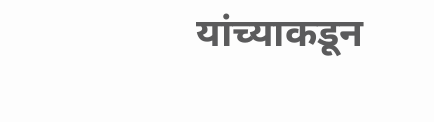यांच्याकडून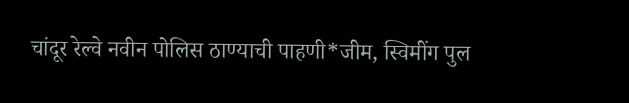चांदूर रेल्वे नवीन पोलिस ठाण्याची पाहणी*जीम, स्विमींग पुल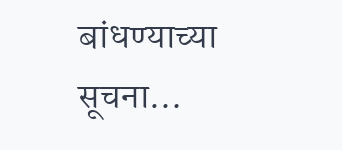बांधण्याच्या सूचना…